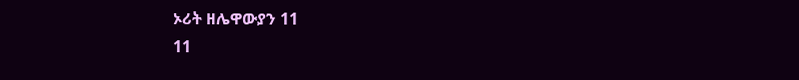ኦሪት ዘሌዋውያን 11
11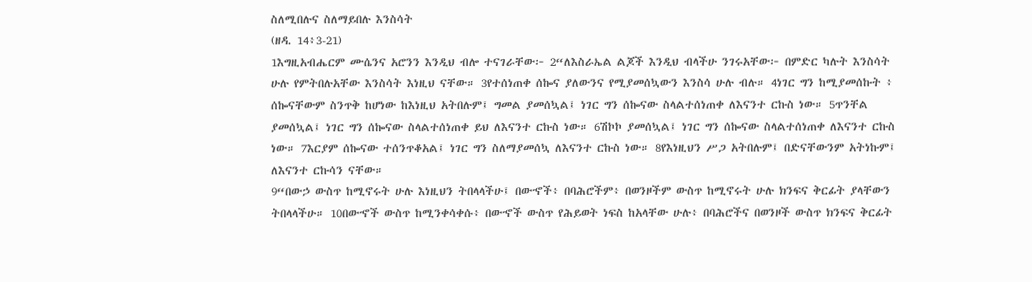ስለሚበሉና ስለማይበሉ እንስሳት
(ዘዳ. 14፥3-21)
1እግዚአብሔርም ሙሴንና አሮንን እንዲህ ብሎ ተናገራቸው፦ 2“ለእስራኤል ልጆች እንዲህ ብላችሁ ንገሩአቸው፦ በምድር ካሉት እንስሳት ሁሉ የምትበሉአቸው እንስሳት እነዚህ ናቸው። 3የተሰነጠቀ ሰኰና ያለውንና የሚያመሰኳውን እንስሳ ሁሉ ብሉ። 4ነገር ግን ከሚያመሰኩት ፥ ሰኰናቸውም ስንጥቅ ከሆነው ከእነዚህ አትበሉም፤ ግመል ያመሰኳል፤ ነገር ግን ሰኰናው ስላልተሰነጠቀ ለእናንተ ርኩስ ነው። 5ጥንቸል ያመሰኳል፤ ነገር ግን ሰኰናው ስላልተሰነጠቀ ይህ ለእናንተ ርኩስ ነው። 6ሽኮኮ ያመሰኳል፤ ነገር ግን ሰኰናው ስላልተሰነጠቀ ለእናንተ ርኩስ ነው። 7እርያም ሰኰናው ተሰንጥቆአል፤ ነገር ግን ስለማያመሰኳ ለእናንተ ርኩስ ነው። 8የእነዚህን ሥጋ አትበሉም፤ በድናቸውንም አትነኩም፤ ለእናንተ ርኩሳን ናቸው።
9“በውኃ ውስጥ ከሚኖሩት ሁሉ እነዚህን ትበላላችሁ፤ በውኆች፥ በባሕሮችም፥ በወንዞችም ውስጥ ከሚኖሩት ሁሉ ክንፍና ቅርፊት ያላቸውን ትበላላችሁ። 10በውኆች ውስጥ ከሚንቀሳቀሱ፥ በውኆች ውስጥ የሕይወት ነፍስ ከአላቸው ሁሉ፥ በባሕሮችና በወንዞች ውስጥ ክንፍና ቅርፊት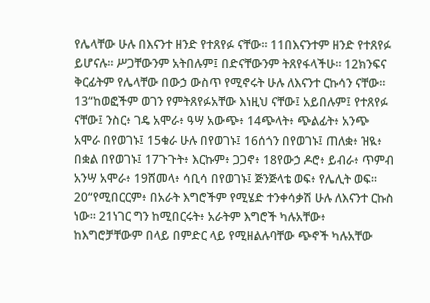የሌላቸው ሁሉ በእናንተ ዘንድ የተጸየፉ ናቸው። 11በእናንተም ዘንድ የተጸየፉ ይሆናሉ። ሥጋቸውንም አትበሉም፤ በድናቸውንም ትጸየፋላችሁ። 12ክንፍና ቅርፊትም የሌላቸው በውኃ ውስጥ የሚኖሩት ሁሉ ለእናንተ ርኩሳን ናቸው።
13“ከወፎችም ወገን የምትጸየፉአቸው እነዚህ ናቸው፤ አይበሉም፤ የተጸየፉ ናቸው፤ ንስር፥ ገዴ አሞራ፥ ዓሣ አውጭ፥ 14ጭላት፥ ጭልፊት፥ አንጭ አሞራ በየወገኑ፤ 15ቁራ ሁሉ በየወገኑ፤ 16ሰጎን በየወገኑ፤ ጠለቋ፥ ዝዪ፥ በቋል በየወገኑ፤ 17ጉጉት፥ እርኩም፥ ጋጋኖ፥ 18የውኃ ዶሮ፥ ይብራ፥ ጥምብ አንሣ አሞራ፥ 19ሸመላ፥ ሳቢሳ በየወገኑ፤ ጅንጅላቴ ወፍ፥ የሌሊት ወፍ።
20“የሚበርርም፥ በአራት እግሮችም የሚሄድ ተንቀሳቃሽ ሁሉ ለእናንተ ርኩስ ነው። 21ነገር ግን ከሚበርሩት፥ አራትም እግሮች ካሉአቸው፥ ከእግሮቻቸውም በላይ በምድር ላይ የሚዘልሉባቸው ጭኖች ካሉአቸው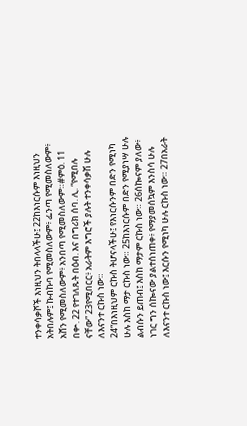ተንቀሳቃሾች እነዚህን ትበላላችሁ፤ 22ከእነርሱም እነዚህን አትበሉም፤ ኩብኩባ የሚመስለውም፥ ፌንጣ የሚመስለውም፥ አሸን የሚመስለውም፥ አንበጣ የሚመስለውም።#ምዕ. 11 በቍ. 22 የተገለጹት በዕብ. እና በግሪክ ሰባ. ሊ. “የሚበሉ ናቸው” 23የሚበርር፥ አራትም እግሮች ያሉት ተንቀሳቃሽ ሁሉ ለእናንተ ርኩስ ነው።
24“በእነዚህም ርኩስ ትሆናላችሁ፤ የእነርሱንም በድን የሚነካ ሁሉ እስከ ማታ ርኩስ ነው። 25ከእነርሱም በድን የሚያነሣ ሁሉ ልብሱን ይጠብ፤ እስከ ማታም ርኩስ ነው። 26ሰኰናም ያለው፥ ነገር ግን ሰኰናው ያልተሰነጠቀ፥ የማያመሰኳም እንስሳ ሁሉ ለእናንተ ርኩስ ነው፤ እርሱን የሚነካ ሁሉ ርኩስ ነው። 27በአራት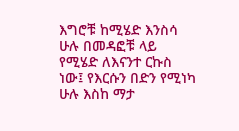እግሮቹ ከሚሄድ እንስሳ ሁሉ በመዳፎቹ ላይ የሚሄድ ለእናንተ ርኩስ ነው፤ የእርሱን በድን የሚነካ ሁሉ እስከ ማታ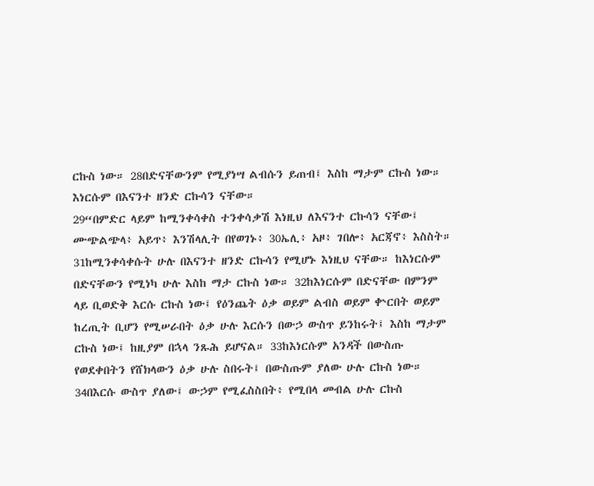ርኩስ ነው። 28በድናቸውንም የሚያነሣ ልብሱን ይጠብ፤ እስከ ማታም ርኩስ ነው። እነርሱም በእናንተ ዘንድ ርኩሳን ናቸው።
29“በምድር ላይም ከሚንቀሳቀስ ተንቀሳቃሽ እነዚህ ለእናንተ ርኩሳን ናቸው፤ ሙጭልጭላ፥ አይጥ፥ እንሽላሊት በየወገኑ፥ 30ኤሊ፥ አዞ፥ ገበሎ፥ አርጃኖ፥ እስስት። 31ከሚንቀሳቀሱት ሁሉ በእናንተ ዘንድ ርኩሳን የሚሆኑ እነዚህ ናቸው። ከእነርሱም በድናቸውን የሚነካ ሁሉ እስከ ማታ ርኩስ ነው። 32ከእነርሱም በድናቸው በምንም ላይ ቢወድቅ እርሱ ርኩስ ነው፤ የዕንጨት ዕቃ ወይም ልብስ ወይም ቍርበት ወይም ከረጢት ቢሆን የሚሠራበት ዕቃ ሁሉ እርሱን በውኃ ውስጥ ይንከሩት፤ እስከ ማታም ርኩስ ነው፤ ከዚያም በኋላ ንጹሕ ይሆናል። 33ከእነርሱም አንዳች በውስጡ የወደቀበትን የሸክላውን ዕቃ ሁሉ ስበሩት፤ በውስጡም ያለው ሁሉ ርኩስ ነው። 34በእርሱ ውስጥ ያለው፤ ውኃም የሚፈስስበት፥ የሚበላ መብል ሁሉ ርኩስ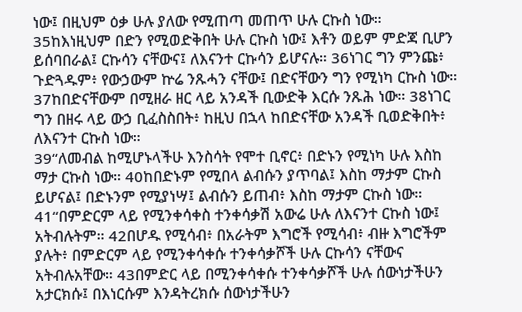ነው፤ በዚህም ዕቃ ሁሉ ያለው የሚጠጣ መጠጥ ሁሉ ርኩስ ነው። 35ከእነዚህም በድን የሚወድቅበት ሁሉ ርኩስ ነው፤ እቶን ወይም ምድጃ ቢሆን ይሰባበራል፤ ርኩሳን ናቸውና፤ ለእናንተ ርኩሳን ይሆናሉ። 36ነገር ግን ምንጩ፥ ጉድጓዱም፥ የውኃውም ኵሬ ንጹሓን ናቸው፤ በድናቸውን ግን የሚነካ ርኩስ ነው። 37ከበድናቸውም በሚዘራ ዘር ላይ አንዳች ቢውድቅ እርሱ ንጹሕ ነው። 38ነገር ግን በዘሩ ላይ ውኃ ቢፈስስበት፥ ከዚህ በኋላ ከበድናቸው አንዳች ቢወድቅበት፥ ለእናንተ ርኩስ ነው።
39“ለመብል ከሚሆኑላችሁ እንስሳት የሞተ ቢኖር፥ በድኑን የሚነካ ሁሉ እስከ ማታ ርኩስ ነው። 40ከበድኑም የሚበላ ልብሱን ያጥባል፤ እስከ ማታም ርኩስ ይሆናል፤ በድኑንም የሚያነሣ፤ ልብሱን ይጠብ፥ እስከ ማታም ርኩስ ነው።
41“በምድርም ላይ የሚንቀሳቀስ ተንቀሳቃሽ አውሬ ሁሉ ለእናንተ ርኩስ ነው፤ አትብሉትም። 42በሆዱ የሚሳብ፥ በአራትም እግሮች የሚሳብ፥ ብዙ እግሮችም ያሉት፥ በምድርም ላይ የሚንቀሳቀሱ ተንቀሳቃሾች ሁሉ ርኩሳን ናቸውና አትብሉአቸው። 43በምድር ላይ በሚንቀሳቀሱ ተንቀሳቃሾች ሁሉ ሰውነታችሁን አታርክሱ፤ በእነርሱም እንዳትረክሱ ሰውነታችሁን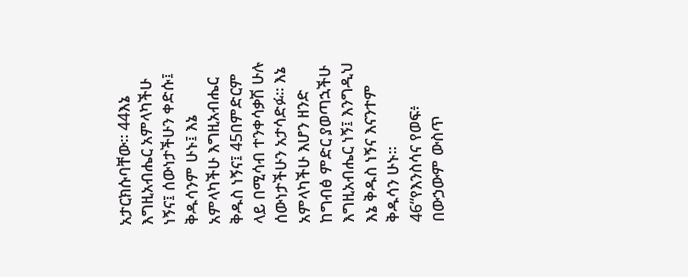አታርክሱባቸው። 44እኔ እግዚአብሔር አምላካችሁ ነኝና፤ ሰውነታችሁን ቀድሱ፤ ቅዱሳንም ሁኑ፤ እኔ አምላካችሁ እግዚአብሔር ቅዱስ ነኝና፤ 45በምድርም ላይ በሚሳብ ተንቀሳቃሽ ሁሉ ሰውነታችሁን አታሳድፉ። እኔ አምላካችሁ እሆን ዘንድ ከግብፅ ምድር ያወጣኋችሁ እግዚአብሔር ነኝ፤ እንግዲህ እኔ ቅዱስ ነኝና እናንተም ቅዱሳን ሁኑ።
46“የእንስሳና የወፍ፥ በውኃውም ውስጥ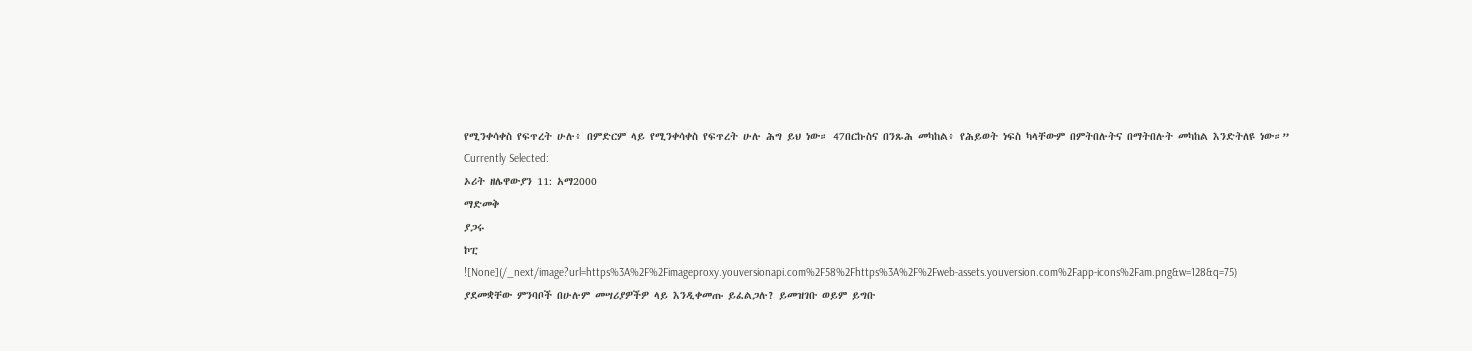የሚንቀሳቀስ የፍጥረት ሁሉ፥ በምድርም ላይ የሚንቀሳቀስ የፍጥረት ሁሉ ሕግ ይህ ነው። 47በርኩስና በንጹሕ መካከል፥ የሕይወት ነፍስ ካላቸውም በምትበሉትና በማትበሉት መካከል እንድትለዩ ነው።”
Currently Selected:
ኦሪት ዘሌዋውያን 11: አማ2000
ማድመቅ
ያጋሩ
ኮፒ
![None](/_next/image?url=https%3A%2F%2Fimageproxy.youversionapi.com%2F58%2Fhttps%3A%2F%2Fweb-assets.youversion.com%2Fapp-icons%2Fam.png&w=128&q=75)
ያደመቋቸው ምንባቦች በሁሉም መሣሪያዎችዎ ላይ እንዲቀመጡ ይፈልጋሉ? ይመዝገቡ ወይም ይግቡ